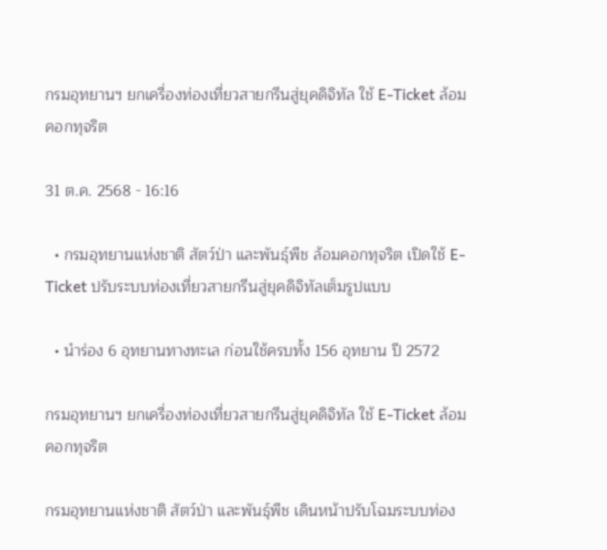กรมอุทยานฯ ยกเครื่องท่องเที่ยวสายกรีนสู่ยุคดิจิทัล ใช้ E-Ticket ล้อมคอกทุจริต

31 ต.ค. 2568 - 16:16

  • กรมอุทยานแห่งชาติ สัตว์ป่า และพันธุ์พืช ล้อมคอกทุจริต เปิดใช้ E-Ticket ปรับระบบท่องเที่ยวสายกรีนสู่ยุคดิจิทัลเต็มรูปแบบ

  • นำร่อง 6 อุทยานทางทะเล ก่อนใช้ครบทั้ง 156 อุทยาน ปี 2572

กรมอุทยานฯ ยกเครื่องท่องเที่ยวสายกรีนสู่ยุคดิจิทัล ใช้ E-Ticket ล้อมคอกทุจริต

กรมอุทยานแห่งชาติ สัตว์ป่า และพันธุ์พืช เดินหน้าปรับโฉมระบบท่อง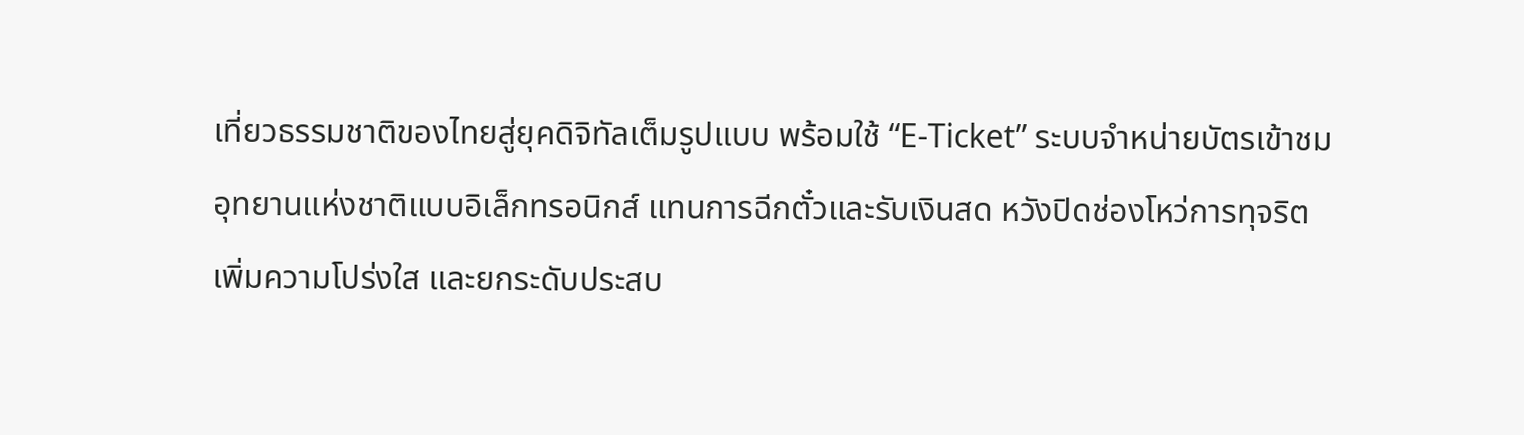เที่ยวธรรมชาติของไทยสู่ยุคดิจิทัลเต็มรูปแบบ พร้อมใช้ “E-Ticket” ระบบจำหน่ายบัตรเข้าชมอุทยานแห่งชาติแบบอิเล็กทรอนิกส์ แทนการฉีกตั๋วและรับเงินสด หวังปิดช่องโหว่การทุจริต เพิ่มความโปร่งใส และยกระดับประสบ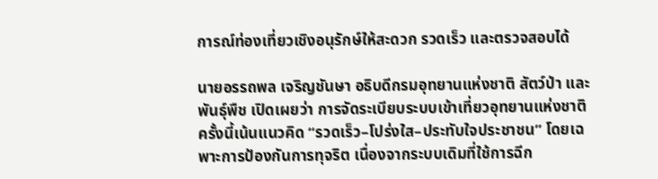การณ์ท่องเที่ยวเชิงอนุรักษ์ให้สะดวก รวดเร็ว และตรวจสอบได้

นายอรรถพล เจริญชันษา อธิบดีกรมอุทยานแห่งชาติ สัตว์ป่า และพันธุ์พืช เปิดเผยว่า การจัดระเบียบระบบเข้าเที่ยวอุทยานแห่งชาติครั้งนี้เน้นแนวคิด “รวดเร็ว–โปร่งใส–ประทับใจประชาชน” โดยเฉพาะการป้องกันการทุจริต เนื่องจากระบบเดิมที่ใช้การฉีก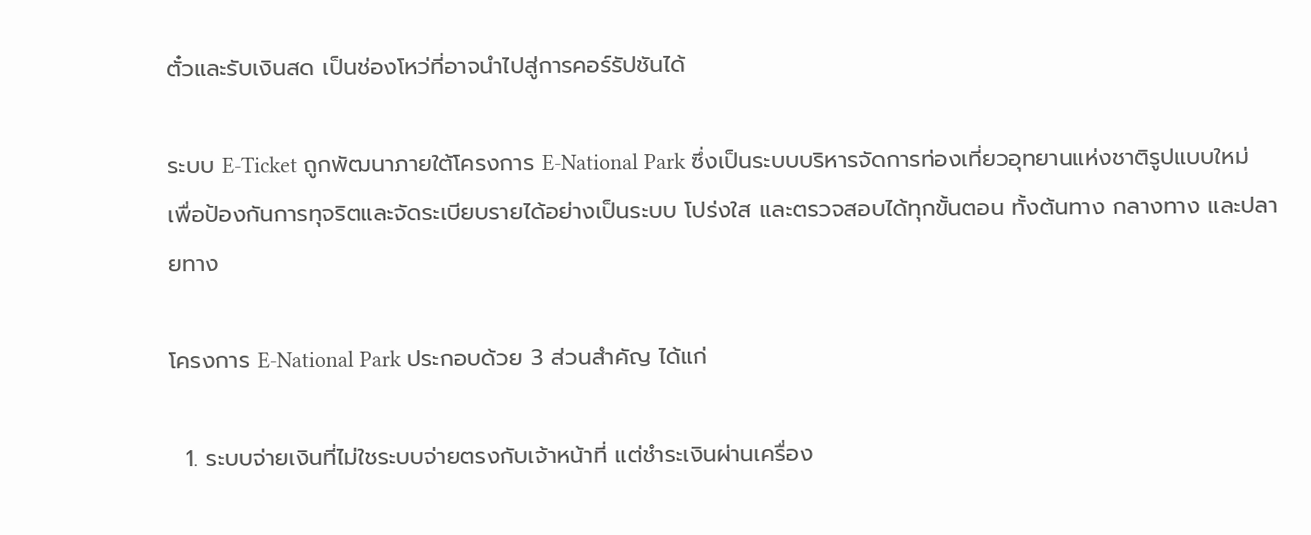ตั๋วและรับเงินสด เป็นช่องโหว่ที่อาจนำไปสู่การคอร์รัปชันได้

ระบบ E-Ticket ถูกพัฒนาภายใต้โครงการ E-National Park ซึ่งเป็นระบบบริหารจัดการท่องเที่ยวอุทยานแห่งชาติรูปแบบใหม่ เพื่อป้องกันการทุจริตและจัดระเบียบรายได้อย่างเป็นระบบ โปร่งใส และตรวจสอบได้ทุกขั้นตอน ทั้งต้นทาง กลางทาง และปลายทาง

โครงการ E-National Park ประกอบด้วย 3 ส่วนสำคัญ ได้แก่

  1. ระบบจ่ายเงินที่ไม่ใชระบบจ่ายตรงกับเจ้าหน้าที่ แต่ชำระเงินผ่านเครื่อง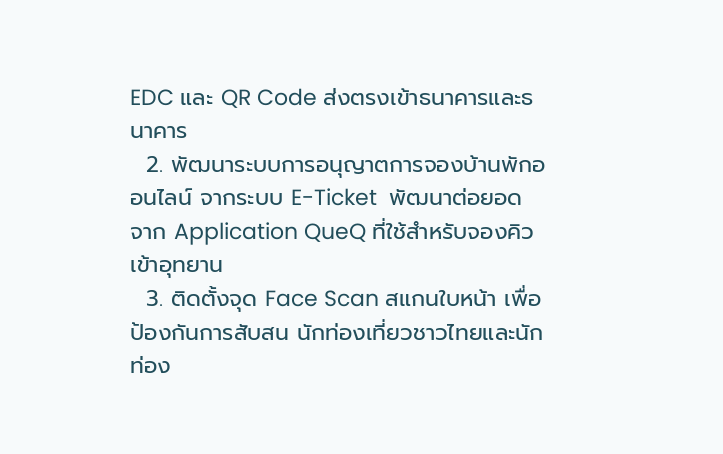EDC และ QR Code ส่งตรงเข้าธนาคารและธนาคาร
  2. พัฒนาระบบการอนุญาตการจองบ้านพักออนไลน์ จากระบบ E-Ticket  พัฒนาต่อยอดจาก Application QueQ ที่ใช้สำหรับจองคิวเข้าอุทยาน
  3. ติดตั้งจุด Face Scan สแกนใบหน้า เพื่อป้องกันการสับสน นักท่องเที่ยวชาวไทยและนักท่อง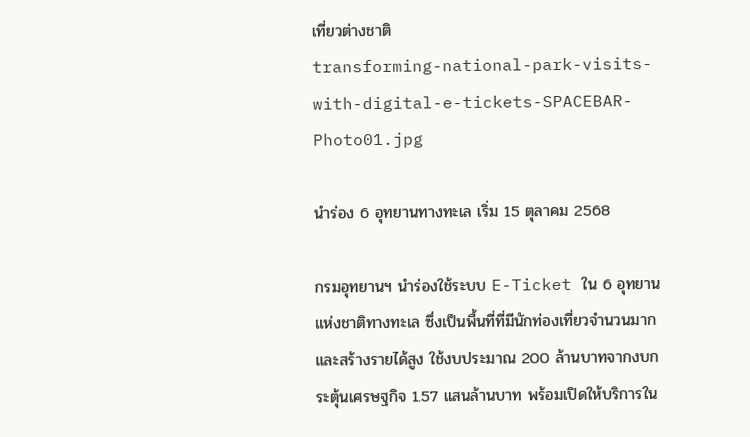เที่ยวต่างชาติ
transforming-national-park-visits-with-digital-e-tickets-SPACEBAR-Photo01.jpg

นำร่อง 6 อุทยานทางทะเล เริ่ม 15 ตุลาคม 2568

กรมอุทยานฯ นำร่องใช้ระบบ E-Ticket ใน 6 อุทยานแห่งชาติทางทะเล ซึ่งเป็นพื้นที่ที่มีนักท่องเที่ยวจำนวนมากและสร้างรายได้สูง ใช้งบประมาณ 200 ล้านบาทจากงบกระตุ้นเศรษฐกิจ 1.57 แสนล้านบาท พร้อมเปิดให้บริการใน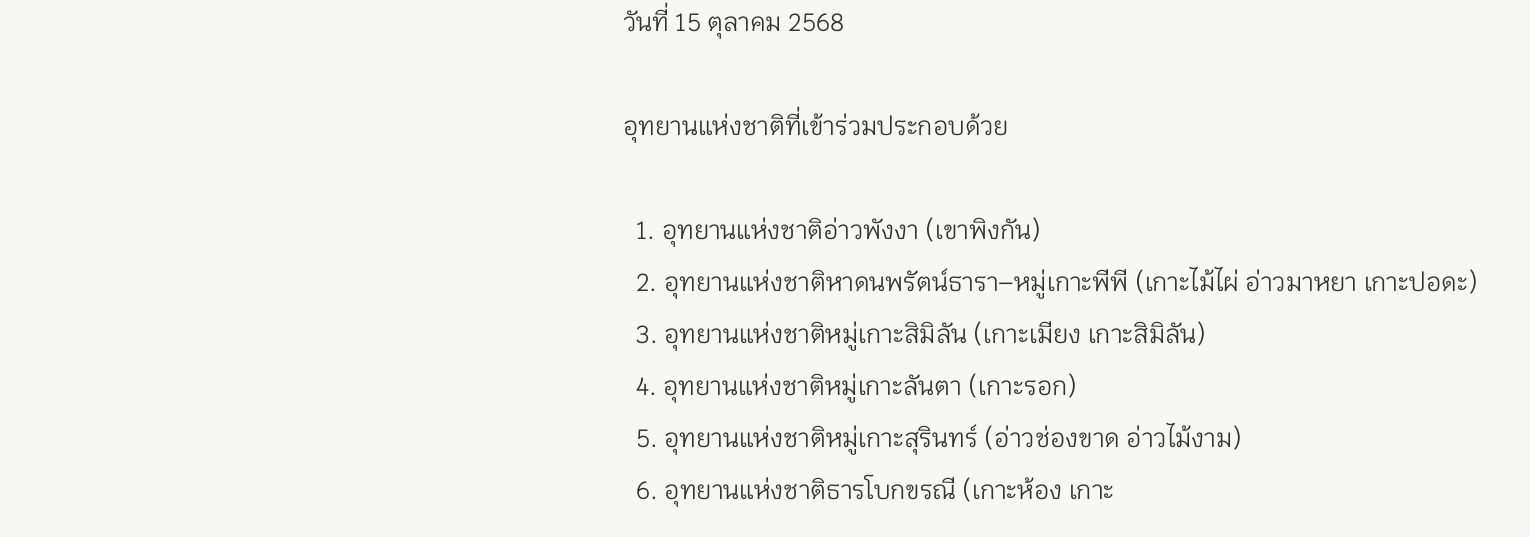วันที่ 15 ตุลาคม 2568

อุทยานแห่งชาติที่เข้าร่วมประกอบด้วย

  1. อุทยานแห่งชาติอ่าวพังงา (เขาพิงกัน)
  2. อุทยานแห่งชาติหาดนพรัตน์ธารา–หมู่เกาะพีพี (เกาะไม้ไผ่ อ่าวมาหยา เกาะปอดะ)
  3. อุทยานแห่งชาติหมู่เกาะสิมิลัน (เกาะเมียง เกาะสิมิลัน)
  4. อุทยานแห่งชาติหมู่เกาะลันตา (เกาะรอก)
  5. อุทยานแห่งชาติหมู่เกาะสุรินทร์ (อ่าวช่องขาด อ่าวไม้งาม)
  6. อุทยานแห่งชาติธารโบกขรณี (เกาะห้อง เกาะ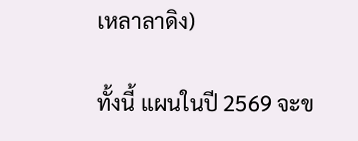เหลาลาดิง)

ทั้งนี้ แผนในปี 2569 จะข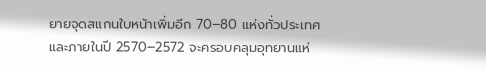ยายจุดสแกนใบหน้าเพิ่มอีก 70–80 แห่งทั่วประเทศ และภายในปี 2570–2572 จะครอบคลุมอุทยานแห่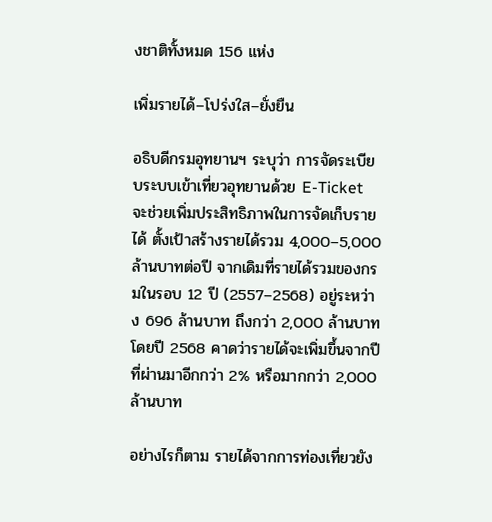งชาติทั้งหมด 156 แห่ง

เพิ่มรายได้–โปร่งใส–ยั่งยืน

อธิบดีกรมอุทยานฯ ระบุว่า การจัดระเบียบระบบเข้าเที่ยวอุทยานด้วย E-Ticket จะช่วยเพิ่มประสิทธิภาพในการจัดเก็บรายได้ ตั้งเป้าสร้างรายได้รวม 4,000–5,000 ล้านบาทต่อปี จากเดิมที่รายได้รวมของกรมในรอบ 12 ปี (2557–2568) อยู่ระหว่าง 696 ล้านบาท ถึงกว่า 2,000 ล้านบาท โดยปี 2568 คาดว่ารายได้จะเพิ่มขึ้นจากปีที่ผ่านมาอีกกว่า 2% หรือมากกว่า 2,000 ล้านบาท

อย่างไรก็ตาม รายได้จากการท่องเที่ยวยัง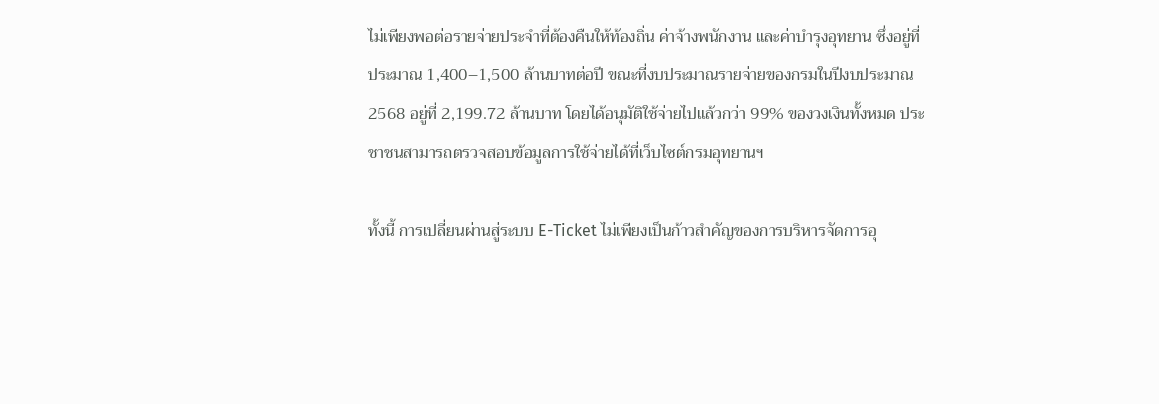ไม่เพียงพอต่อรายจ่ายประจำที่ต้องคืนให้ท้องถิ่น ค่าจ้างพนักงาน และค่าบำรุงอุทยาน ซึ่งอยู่ที่ประมาณ 1,400–1,500 ล้านบาทต่อปี ขณะที่งบประมาณรายจ่ายของกรมในปีงบประมาณ 2568 อยู่ที่ 2,199.72 ล้านบาท โดยได้อนุมัติใช้จ่ายไปแล้วกว่า 99% ของวงเงินทั้งหมด ประชาชนสามารถตรวจสอบข้อมูลการใช้จ่ายได้ที่เว็บไซต์กรมอุทยานฯ

ทั้งนี้ การเปลี่ยนผ่านสู่ระบบ E-Ticket ไม่เพียงเป็นก้าวสำคัญของการบริหารจัดการอุ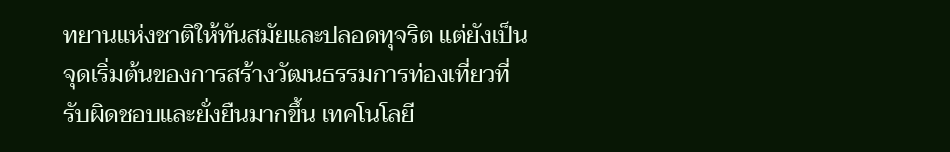ทยานแห่งชาติให้ทันสมัยและปลอดทุจริต แต่ยังเป็นจุดเริ่มต้นของการสร้างวัฒนธรรมการท่องเที่ยวที่รับผิดชอบและยั่งยืนมากขึ้น เทคโนโลยี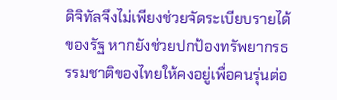ดิจิทัลจึงไม่เพียงช่วยจัดระเบียบรายได้ของรัฐ หากยังช่วยปกป้องทรัพยากรธรรมชาติของไทยให้คงอยู่เพื่อคนรุ่นต่อ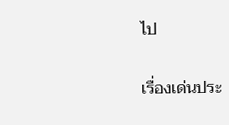ไป

เรื่องเด่นประ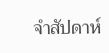จำสัปดาห์